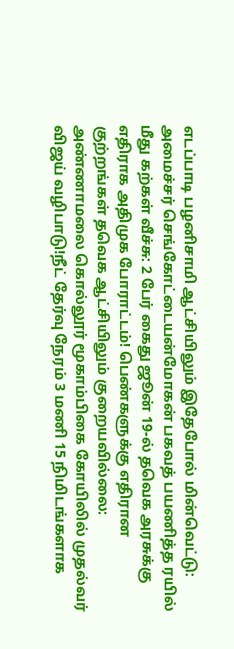எடப்பாடி பழனிசாமி ஆட்சியிலும் இதேபோல் மின்வெட்டு: அமைச்சர் செங்கோட்டையன்மோகன் பகவத் பயணித்த ரயில் மீது கற்கள் வீச்சு: 2 பேர் கைது ஜூன் 19-ல் தவெக அரசுக்கு எதிராக அதிமுக போராட்டம்! பெண்களுக்கு எதிரான குற்றங்கள் தவெக ஆட்சியிலும் குறையவில்லை: அண்ணாமலை கொல்லூர் மூகாம்பிகை கோயிலில் முதல்வர் விஜய் வழிபாடு!நீட் தேர்வு நேரம் 3 மணி 15 நிமிடங்களாக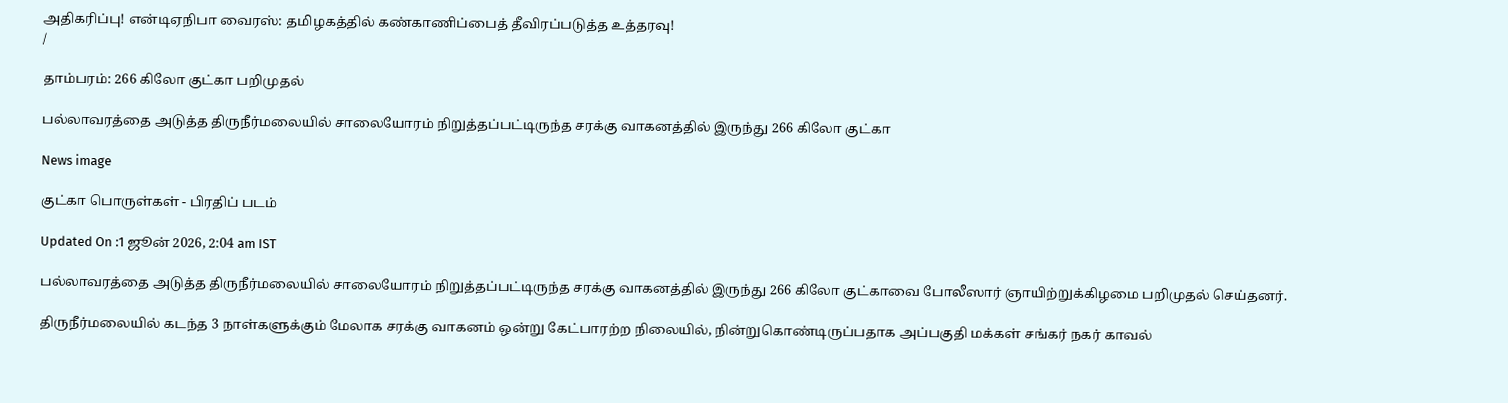அதிகரிப்பு! என்டிஏநிபா வைரஸ்: தமிழகத்தில் கண்காணிப்பைத் தீவிரப்படுத்த உத்தரவு!
/

தாம்பரம்: 266 கிலோ குட்கா பறிமுதல்

பல்லாவரத்தை அடுத்த திருநீர்மலையில் சாலையோரம் நிறுத்தப்பட்டிருந்த சரக்கு வாகனத்தில் இருந்து 266 கிலோ குட்கா

News image

குட்கா பொருள்கள் - பிரதிப் படம்

Updated On :1 ஜூன் 2026, 2:04 am IST

பல்லாவரத்தை அடுத்த திருநீர்மலையில் சாலையோரம் நிறுத்தப்பட்டிருந்த சரக்கு வாகனத்தில் இருந்து 266 கிலோ குட்காவை போலீஸார் ஞாயிற்றுக்கிழமை பறிமுதல் செய்தனர்.

திருநீர்மலையில் கடந்த 3 நாள்களுக்கும் மேலாக சரக்கு வாகனம் ஒன்று கேட்பாரற்ற நிலையில், நின்றுகொண்டிருப்பதாக அப்பகுதி மக்கள் சங்கர் நகர் காவல்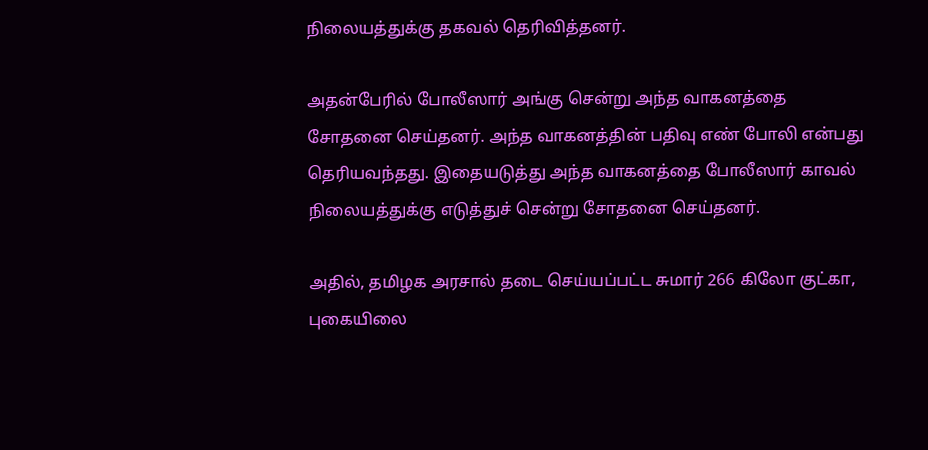நிலையத்துக்கு தகவல் தெரிவித்தனர்.

அதன்பேரில் போலீஸார் அங்கு சென்று அந்த வாகனத்தை சோதனை செய்தனர். அந்த வாகனத்தின் பதிவு எண் போலி என்பது தெரியவந்தது. இதையடுத்து அந்த வாகனத்தை போலீஸார் காவல் நிலையத்துக்கு எடுத்துச் சென்று சோதனை செய்தனர்.

அதில், தமிழக அரசால் தடை செய்யப்பட்ட சுமார் 266 கிலோ குட்கா, புகையிலை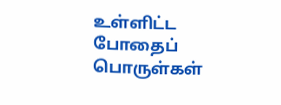உள்ளிட்ட போதைப் பொருள்கள்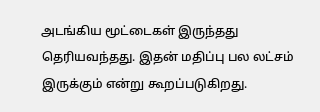அடங்கிய மூட்டைகள் இருந்தது தெரியவந்தது. இதன் மதிப்பு பல லட்சம் இருக்கும் என்று கூறப்படுகிறது.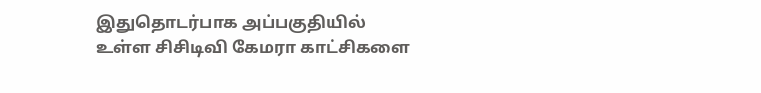இதுதொடர்பாக அப்பகுதியில் உள்ள சிசிடிவி கேமரா காட்சிகளை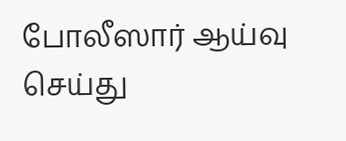போலீஸார் ஆய்வு செய்து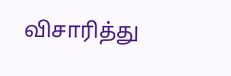விசாரித்து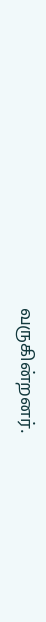வருகின்றனர்.